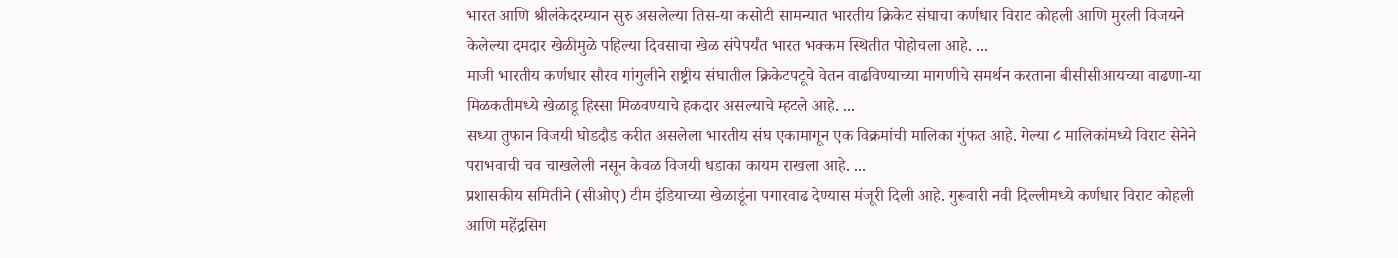भारत आणि श्रीलंकेदरम्यान सुरु असलेल्या तिस-या कसोटी सामन्यात भारतीय क्रिकेट संघाचा कर्णधार विराट कोहली आणि मुरली विजयने केलेल्या दमदार खेळीमुळे पहिल्या दिवसाचा खेळ संपेपर्यंत भारत भक्कम स्थितीत पोहोचला आहे. ...
माजी भारतीय कर्णधार सौरव गांगुलीने राष्ट्रीय संघातील क्रिकेटपटूचे वेतन वाढविण्याच्या मागणीचे समर्थन करताना बीसीसीआयच्या वाढणा-या मिळकतीमध्ये खेळाडू हिस्सा मिळवण्याचे हकदार असल्याचे म्हटले आहे. ...
सध्या तुफान विजयी घोडदौड करीत असलेला भारतीय संघ एकामागून एक विक्रमांची मालिका गुंफत आहे. गेल्या ८ मालिकांमध्ये विराट सेनेने पराभवाची चव चाखलेली नसून केवळ विजयी धडाका कायम राखला आहे. ...
प्रशासकीय समितीने (सीओए) टीम इंडियाच्या खेळाडूंना पगारवाढ देण्यास मंजूरी दिली आहे. गुरूवारी नवी दिल्लीमध्ये कर्णधार विराट कोहली आणि महेंद्रसिग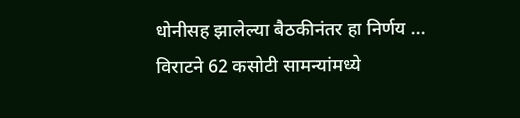धोनीसह झालेल्या बैठकीनंतर हा निर्णय ...
विराटने 62 कसोटी सामन्यांमध्ये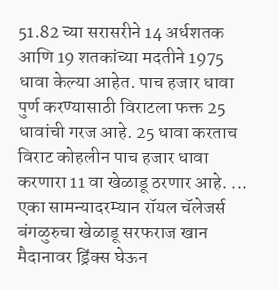51.82 च्या सरासरीने 14 अर्धशतक आणि 19 शतकांच्या मदतीने 1975 धावा केल्या आहेत. पाच हजार धावा पुर्ण करण्यासाठी विराटला फक्त 25 धावांची गरज आहे. 25 धावा करताच विराट कोहलीन पाच हजार धावा करणारा 11 वा खेळाडू ठरणार आहे. ...
एका सामन्यादरम्यान रॉयल चॅलेजर्स बंगळुरुचा खेळाडू सरफराज खान मैदानावर ड्रिंक्स घेऊन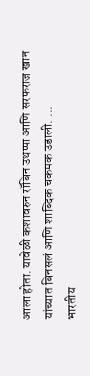आला होता. यावेळी कशावरुन रॉबिन उथप्पा आणि सरफराज खान यांच्यात बिनसलं आणि शाब्दिक चकमक उडाली. ...
भारतीय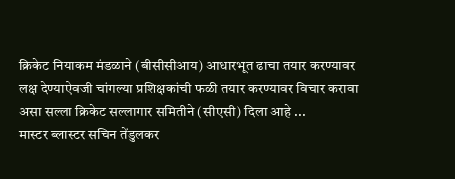क्रिकेट नियाकम मंडळाने (बीसीसीआय) आधारभूत ढाचा तयार करण्यावर लक्ष देण्याऐवजी चांगल्या प्रशिक्षकांची फळी तयार करण्यावर विचार करावा असा सल्ला क्रिकेट सल्लागार समितीने (सीएसी) दिला आहे ...
मास्टर ब्लास्टर सचिन तेंडुलकर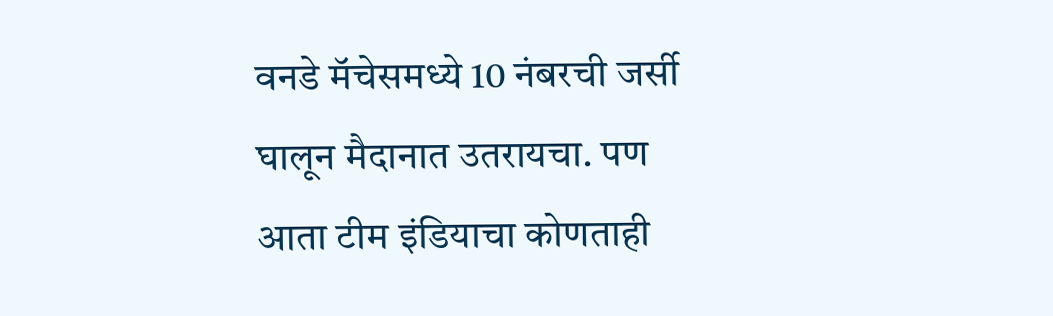वनडे मॅचेसमध्ये 10 नंबरची जर्सी घालून मैदानात उतरायचा. पण आता टीम इंडियाचा कोणताही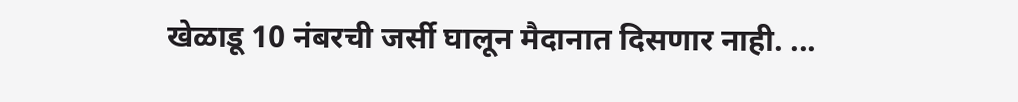खेळाडू 10 नंबरची जर्सी घालून मैदानात दिसणार नाही. ...